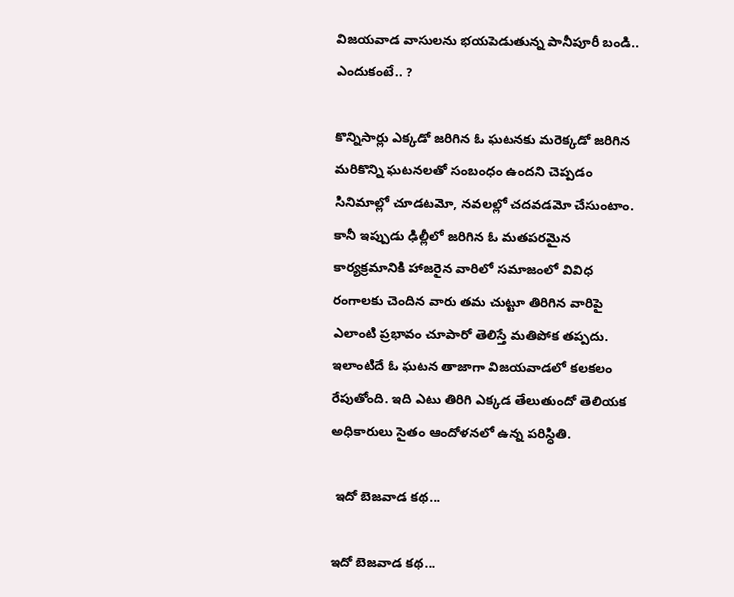విజయవాడ వాసులను భయపెడుతున్న పానీపూరీ బండి.. ఎందుకంటే.. ?

కొన్నిసార్లు ఎక్కడో జరిగిన ఓ ఘటనకు మరెక్కడో జరిగిన మరికొన్ని ఘటనలతో సంబంధం ఉందని చెప్పడం సినిమాల్లో చూడటమో, నవలల్లో చదవడమో చేసుంటాం. కానీ ఇప్పుడు ఢిల్లీలో జరిగిన ఓ మతపరమైన కార్యక్రమానికి హాజరైన వారిలో సమాజంలో వివిధ రంగాలకు చెందిన వారు తమ చుట్టూ తిరిగిన వారిపై ఎలాంటి ప్రభావం చూపారో తెలిస్తే మతిపోక తప్పదు. ఇలాంటిదే ఓ ఘటన తాజాగా విజయవాడలో కలకలం రేపుతోంది. ఇది ఎటు తిరిగి ఎక్కడ తేలుతుందో తెలియక అధికారులు సైతం ఆందోళనలో ఉన్న పరిస్ధితి.

 ఇదో బెజవాడ కథ...

ఇదో బెజవాడ కథ...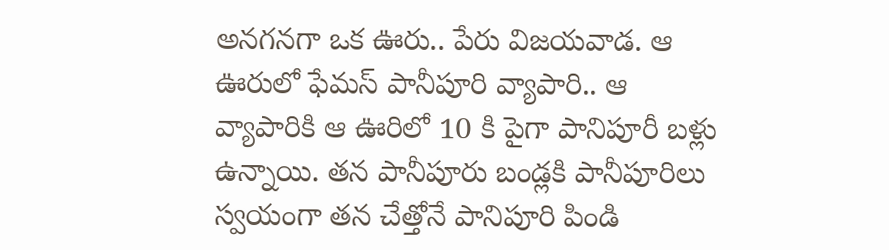అనగనగా ఒక ఊరు.. పేరు విజయవాడ. ఆ ఊరులో ఫేమస్ పానీపూరి వ్యాపారి.. ఆ వ్యాపారికి ఆ ఊరిలో 10 కి పైగా పానిపూరీ బళ్లు ఉన్నాయి. తన పానీపూరు బండ్లకి పానీపూరిలు స్వయంగా తన చేత్తోనే పానిపూరి పిండి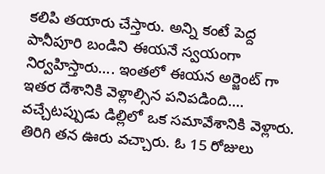కలిపి తయారు చేస్తారు. అన్ని కంటే పెద్ద పానీపూరి బండిని ఈయనే స్వయంగా నిర్వహిస్తారు.... ఇంతలో ఈయన అర్జెంట్ గా ఇతర దేశానికి వెళ్లాల్సిన పనిపడింది.... వచ్చేటప్పుడు డిల్లిలో ఒక సమావేశానికి వెళ్లారు. తిరిగి తన ఊరు వచ్చారు. ఓ 15 రోజులు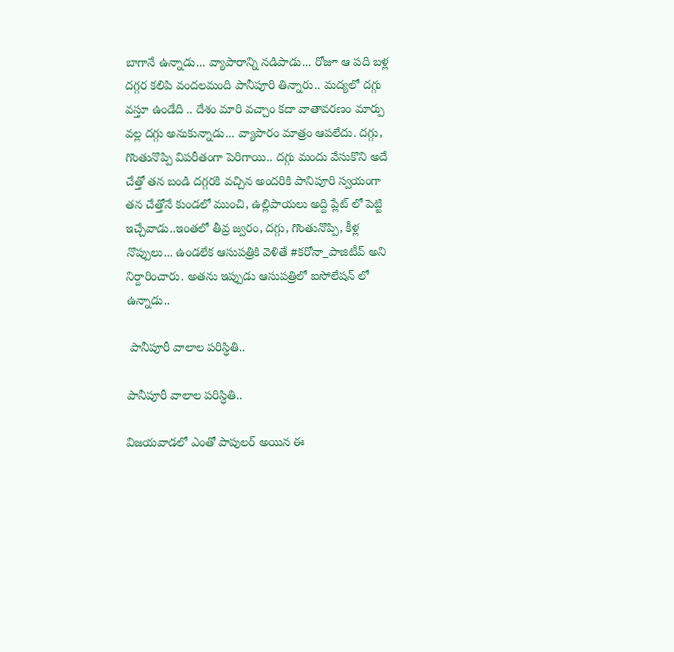బాగానే ఉన్నాడు... వ్యాపారాన్ని నడిపాడు... రోజూ ఆ పది బళ్ల దగ్గర కలిపి వందలమంది పానీపూరి తిన్నారు.. మద్యలో దగ్గు వస్తూ ఉండేది .. దేశం మారి వచ్చాం కదా వాతావరణం మార్పు వల్ల దగ్గు అనుకున్నాడు... వ్యాపారం మాత్రం ఆపలేదు. దగ్గు, గొంతునొప్పి విపరీతంగా పెరిగాయి.. దగ్గు మందు వేసుకొని అదే చేత్తో తన బండి దగ్గరకి వచ్చిన అందరికి పానిపూరి స్వయంగా తన చేత్తోనే కుండలో ముంచి, ఉల్లిపాయలు అద్ది ప్లేట్ లో పెట్టి ఇచ్చేవాడు..ఇంతలో తీవ్ర జ్వరం, దగ్గు, గొంతునొప్పి, కీళ్ల నొప్పులు... ఉండలేక ఆసుపత్రికి వెళితే #కరోనా_పాజిటీవ్ అని నిర్దారించారు. అతను ఇప్పుడు ఆసుపత్రిలో ఐసోలేషన్ లో ఉన్నాడు..

 పానీపూరీ వాలాల పరిస్ధితి..

పానీపూరీ వాలాల పరిస్ధితి..

విజయవాడలో ఎంతో పాపులర్ అయిన ఈ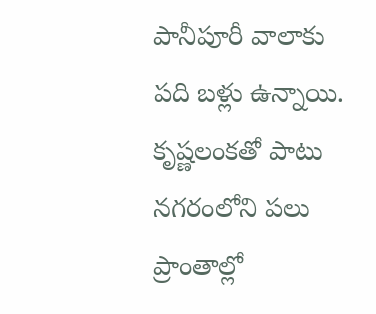పానీపూరీ వాలాకు పది బళ్లు ఉన్నాయి. కృష్ణలంకతో పాటు నగరంలోని పలు ప్రాంతాల్లో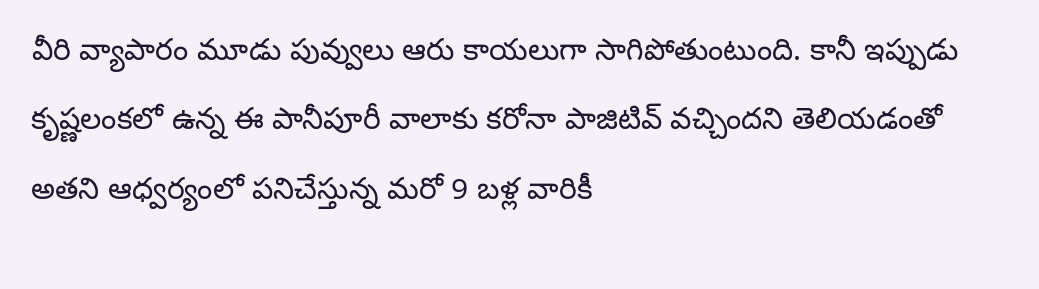వీరి వ్యాపారం మూడు పువ్వులు ఆరు కాయలుగా సాగిపోతుంటుంది. కానీ ఇప్పుడు కృష్ణలంకలో ఉన్న ఈ పానీపూరీ వాలాకు కరోనా పాజిటివ్ వచ్చిందని తెలియడంతో అతని ఆధ్వర్యంలో పనిచేస్తున్న మరో 9 బళ్ల వారికీ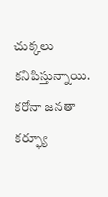చుక్కలు కనిపిస్తున్నాయి. కరోనా జనతా కర్ఫ్యూ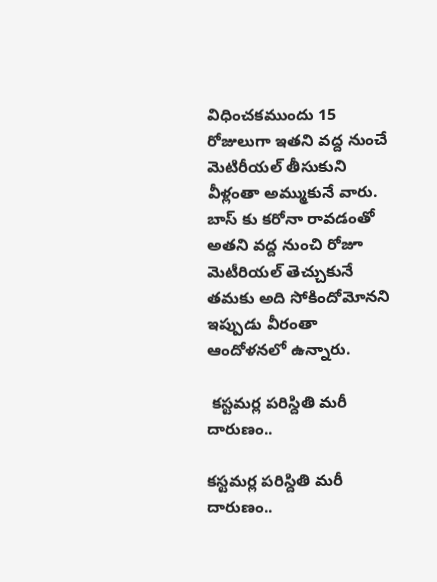విధించకముందు 15 రోజులుగా ఇతని వద్ద నుంచే మెటిరీయల్ తీసుకుని వీళ్లంతా అమ్ముకునే వారు. బాస్ కు కరోనా రావడంతో అతని వద్ద నుంచి రోజూ మెటీరియల్ తెచ్చుకునే తమకు అది సోకిందోమోనని ఇప్పుడు వీరంతా ఆందోళనలో ఉన్నారు.

 కస్టమర్ల పరిస్దితి మరీ దారుణం..

కస్టమర్ల పరిస్దితి మరీ దారుణం..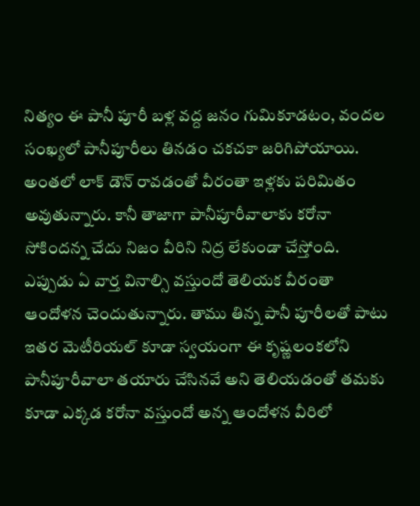నిత్యం ఈ పానీ పూరీ బళ్ల వద్ద జనం గుమికూడటం, వందల సంఖ్యలో పానీపూరీలు తినడం చకచకా జరిగిపోయాయి. అంతలో లాక్ డౌన్ రావడంతో వీరంతా ఇళ్లకు పరిమితం అవుతున్నారు. కానీ తాజాగా పానీపూరీవాలాకు కరోనా సోకిందన్న చేదు నిజం వీరిని నిద్ర లేకుండా చేస్తోంది. ఎప్పుడు ఏ వార్త వినాల్సి వస్తుందో తెలియక వీరంతా ఆందోళన చెందుతున్నారు. తాము తిన్న పానీ పూరీలతో పాటు ఇతర మెటీరియల్ కూడా స్వయంగా ఈ కృష్ణలంకలోని పానీపూరీవాలా తయారు చేసినవే అని తెలియడంతో తమకు కూడా ఎక్కడ కరోనా వస్తుందో అన్న ఆందోళన వీరిలో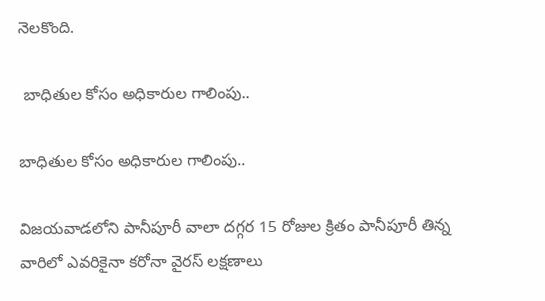నెలకొంది.

 బాధితుల కోసం అధికారుల గాలింపు..

బాధితుల కోసం అధికారుల గాలింపు..

విజయవాడలోని పానీపూరీ వాలా దగ్గర 15 రోజుల క్రితం పానీపూరీ తిన్న వారిలో ఎవరికైనా కరోనా వైరస్ లక్షణాలు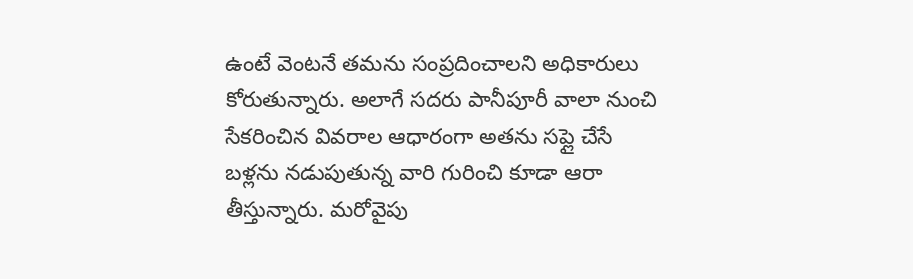ఉంటే వెంటనే తమను సంప్రదించాలని అధికారులు కోరుతున్నారు. అలాగే సదరు పానీపూరీ వాలా నుంచి సేకరించిన వివరాల ఆధారంగా అతను సప్లై చేసే బళ్లను నడుపుతున్న వారి గురించి కూడా ఆరా తీస్తున్నారు. మరోవైపు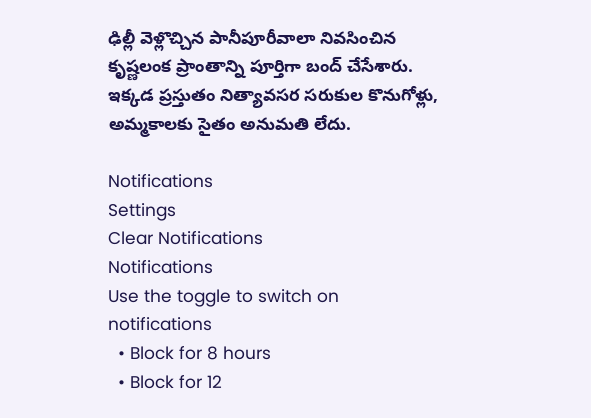ఢిల్లీ వెళ్లొచ్చిన పానీపూరీవాలా నివసించిన కృష్ణలంక ప్రాంతాన్ని పూర్తిగా బంద్ చేసేశారు. ఇక్కడ ప్రస్తుతం నిత్యావసర సరుకుల కొనుగోళ్లు, అమ్మకాలకు సైతం అనుమతి లేదు.

Notifications
Settings
Clear Notifications
Notifications
Use the toggle to switch on notifications
  • Block for 8 hours
  • Block for 12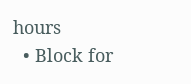hours
  • Block for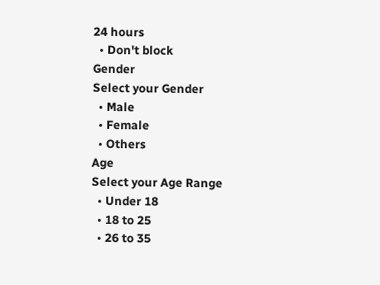24 hours
  • Don't block
Gender
Select your Gender
  • Male
  • Female
  • Others
Age
Select your Age Range
  • Under 18
  • 18 to 25
  • 26 to 35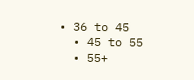• 36 to 45
  • 45 to 55
  • 55+